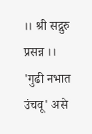।। श्री सद्गुरु प्रसन्न ।।
'गुढी नभात उंचवू' असे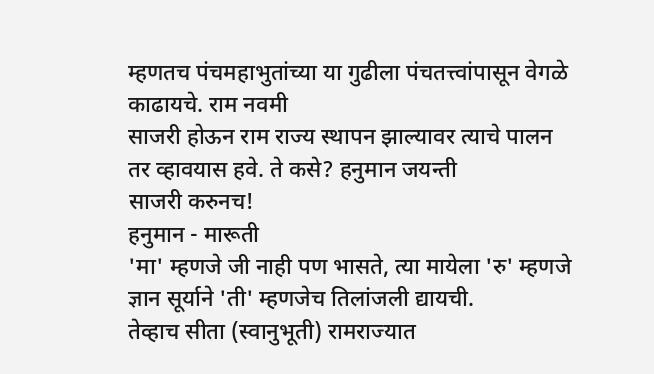म्हणतच पंचमहाभुतांच्या या गुढीला पंचतत्त्वांपासून वेगळे काढायचे. राम नवमी
साजरी होऊन राम राज्य स्थापन झाल्यावर त्याचे पालन तर व्हावयास हवे. ते कसे? हनुमान जयन्ती
साजरी करुनच!
हनुमान - मारूती
'मा' म्हणजे जी नाही पण भासते, त्या मायेला 'रु' म्हणजे ज्ञान सूर्याने 'ती' म्हणजेच तिलांजली द्यायची.
तेव्हाच सीता (स्वानुभूती) रामराज्यात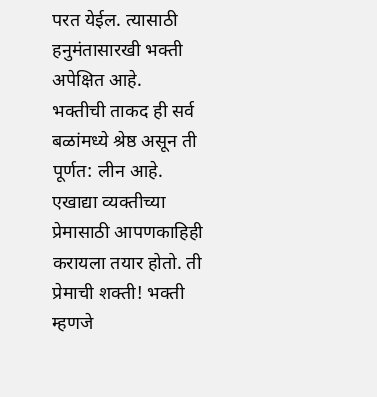परत येईल. त्यासाठी हनुमंतासारखी भक्ती अपेक्षित आहे.
भक्तीची ताकद ही सर्व बळांमध्ये श्रेष्ठ असून ती पूर्णत: लीन आहे. एखाद्या व्यक्तीच्या प्रेमासाठी आपणकाहिही करायला तयार होतो. ती प्रेमाची शक्ती! भक्ती म्हणजे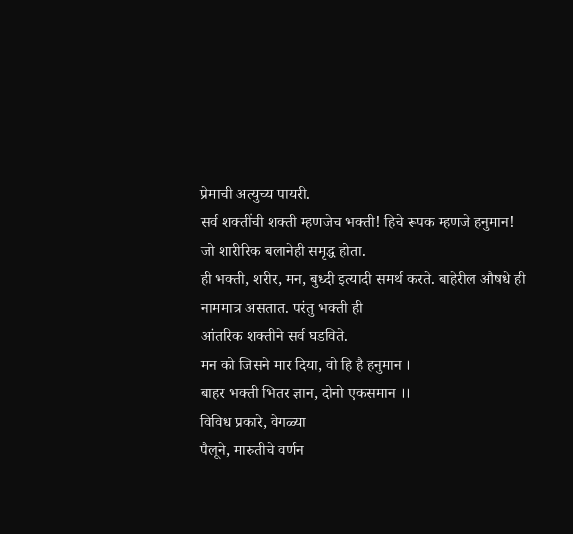प्रेमाची अत्युच्य पायरी.
सर्व शक्तींची शक्ती म्हणजेच भक्ती! हिचे रूपक म्हणजे हनुमान! जो शारीरिक बलानेही समृद्ध होता.
ही भक्ती, शरीर, मन, बुध्दी इत्यादी समर्थ करते. बाहेरील औषधे ही नाममात्र असतात. परंतु भक्ती ही
आंतरिक शक्तीने सर्व घडविते.
मन को जिसने मार दिया, वो हि है हनुमान ।
बाहर भक्ती भितर ज्ञान, दोनो एकसमान ।।
विविध प्रकारे, वेगळ्या
पैलूने, मारुतीचे वर्णन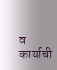व कार्याची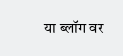या ब्लॉग वर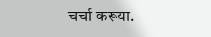चर्चा करूया.